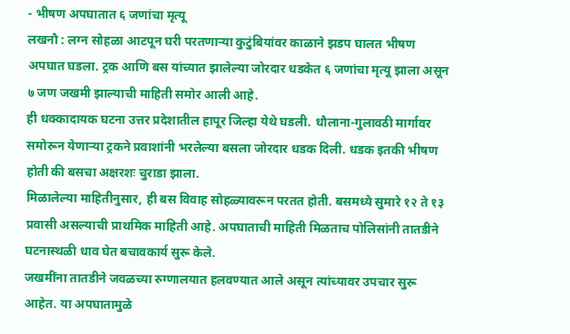- भीषण अपघातात ६ जणांचा मृत्यू
लखनौ : लग्न सोहळा आटपून घरी परतणाऱ्या कुटुंबियांवर काळाने झडप घालत भीषण अपघात घडला. ट्रक आणि बस यांच्यात झालेल्या जोरदार धडकेत ६ जणांचा मृत्यू झाला असून ७ जण जखमी झाल्याची माहिती समोर आली आहे.
ही धक्कादायक घटना उत्तर प्रदेशातील हापूर जिल्हा येथे घडली. धौलाना-गुलावठी मार्गावर समोरून येणाऱ्या ट्रकने प्रवाशांनी भरलेल्या बसला जोरदार धडक दिली. धडक इतकी भीषण होती की बसचा अक्षरशः चुराडा झाला.
मिळालेल्या माहितीनुसार, ही बस विवाह सोहळ्यावरून परतत होती. बसमध्ये सुमारे १२ ते १३ प्रवासी असल्याची प्राथमिक माहिती आहे. अपघाताची माहिती मिळताच पोलिसांनी तातडीने घटनास्थळी धाव घेत बचावकार्य सुरू केले.
जखमींना तातडीने जवळच्या रुग्णालयात हलवण्यात आले असून त्यांच्यावर उपचार सुरू आहेत. या अपघातामुळे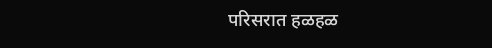परिसरात हळहळ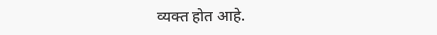व्यक्त होत आहे.